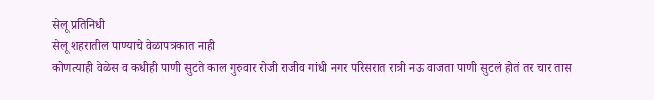सेलू प्रतिनिधी
सेलू शहरातील पाण्याचे वेळापत्रकात नाही
कोणत्याही वेळेस व कधीही पाणी सुटते काल गुरुवार रोजी राजीव गांधी नगर परिसरात रात्री नऊ वाजता पाणी सुटलं होतं तर चार तास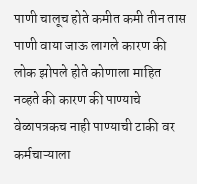पाणी चालूच होते कमीत कमी तीन तास पाणी वाया जाऊ लागले कारण की लोक झोपले होते कोणाला माहित नव्हते की कारण की पाण्याचे वेळापत्रकच नाही पाण्याची टाकी वर कर्मचाऱ्याला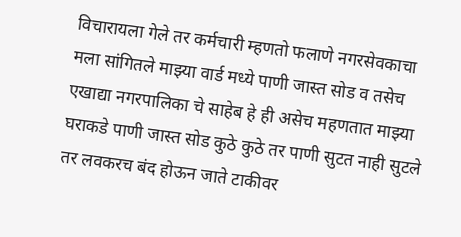विचारायला गेले तर कर्मचारी म्हणतो फलाणे नगरसेवकाचा मला सांगितले माझ्या वार्ड मध्ये पाणी जास्त सोड व तसेच एखाद्या नगरपालिका चे साहेब हे ही असेच महणतात माझ्या घराकडे पाणी जास्त सोड कुठे कुठे तर पाणी सुटत नाही सुटले तर लवकरच बंद होऊन जाते टाकीवर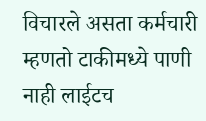विचारले असता कर्मचारी म्हणतो टाकीमध्ये पाणी नाही लाईटच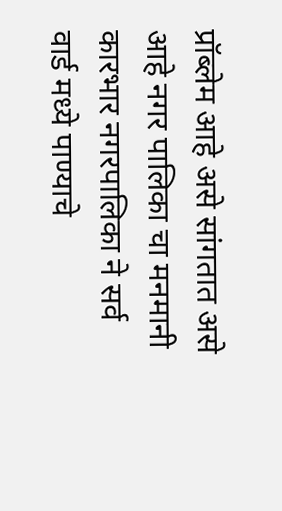प्रॉब्लेम आहे असे सांगतात असे आहे नगर पालिका चा मनमानी कारभार नगरपालिका ने सर्व वार्ड मध्ये पाण्याचे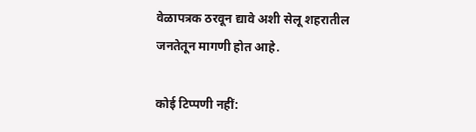वेळापत्रक ठरवून द्यावे अशी सेलू शहरातील जनतेतून मागणी होत आहे.

कोई टिप्पणी नहीं: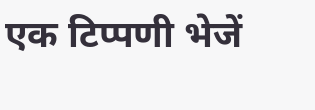एक टिप्पणी भेजें